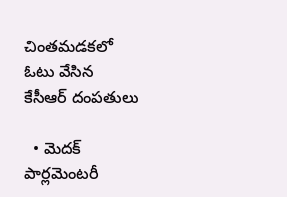చింతమడకలో ఓటు వేసిన కేసీఆర్ దంపతులు

  • మెదక్ పార్లమెంటరీ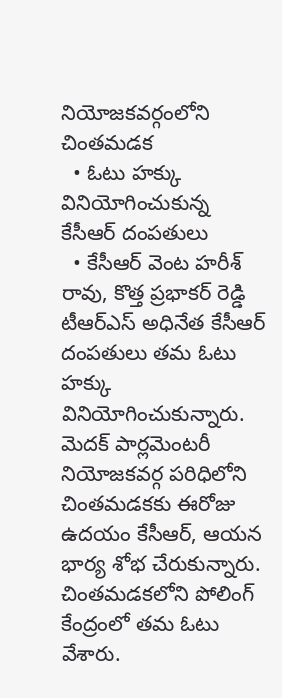నియోజకవర్గంలోని చింతమడక
  • ఓటు హక్కు వినియోగించుకున్న కేసీఆర్ దంపతులు
  • కేసీఆర్ వెంట హరీశ్ రావు, కొత్త ప్రభాకర్ రెడ్డి
టీఆర్ఎస్ అధినేత కేసీఆర్ దంపతులు తమ ఓటు హక్కు వినియోగించుకున్నారు. మెదక్ పార్లమెంటరీ నియోజకవర్గ పరిధిలోని చింతమడకకు ఈరోజు ఉదయం కేసీఆర్, ఆయన భార్య శోభ చేరుకున్నారు. చింతమడకలోని పోలింగ్ కేంద్రంలో తమ ఓటు వేశారు.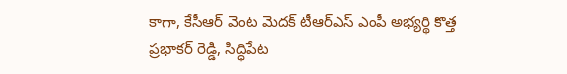కాగా, కేసీఆర్ వెంట మెదక్ టీఆర్ఎస్ ఎంపీ అభ్యర్థి కొత్త ప్రభాకర్ రెడ్డి, సిద్ధిపేట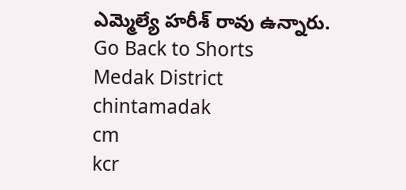ఎమ్మెల్యే హరీశ్ రావు ఉన్నారు.
Go Back to Shorts
Medak District
chintamadak
cm
kcr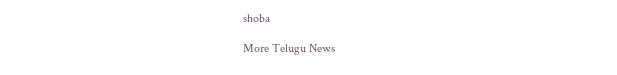shoba

More Telugu News